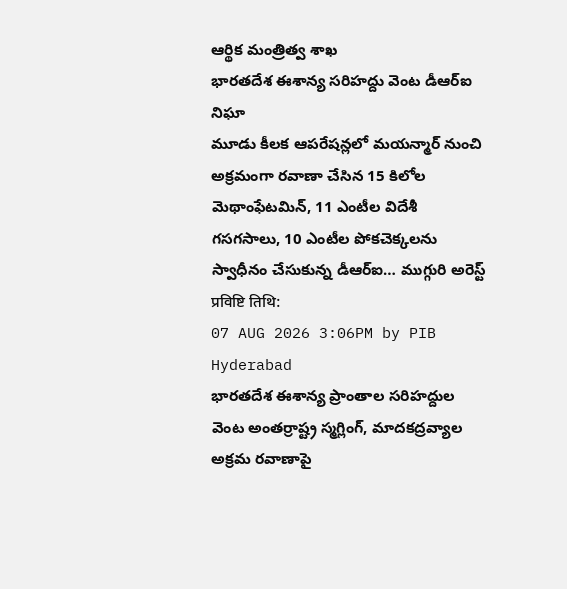ఆర్థిక మంత్రిత్వ శాఖ
భారతదేశ ఈశాన్య సరిహద్దు వెంట డీఆర్ఐ నిఘా
మూడు కీలక ఆపరేషన్లలో మయన్మార్ నుంచి అక్రమంగా రవాణా చేసిన 15 కిలోల మెథాంఫేటమిన్, 11 ఎంటీల విదేశీ గసగసాలు, 10 ఎంటీల పోకచెక్కలను స్వాధీనం చేసుకున్న డీఆర్ఐ… ముగ్గురి అరెస్ట్
प्रविष्टि तिथि:
07 AUG 2026 3:06PM by PIB Hyderabad
భారతదేశ ఈశాన్య ప్రాంతాల సరిహద్దుల వెంట అంతర్రాష్ట్ర స్మగ్లింగ్, మాదకద్రవ్యాల అక్రమ రవాణాపై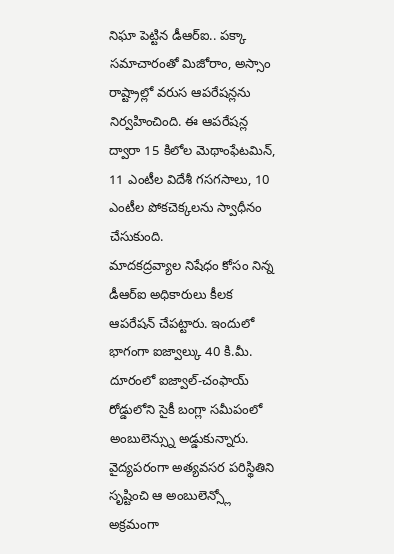నిఘా పెట్టిన డీఆర్ఐ.. పక్కా సమాచారంతో మిజోరాం, అస్సాం రాష్ట్రాల్లో వరుస ఆపరేషన్లను నిర్వహించింది. ఈ ఆపరేషన్ల ద్వారా 15 కిలోల మెథాంఫేటమిన్, 11 ఎంటీల విదేశీ గసగసాలు, 10 ఎంటీల పోకచెక్కలను స్వాధీనం చేసుకుంది.
మాదకద్రవ్యాల నిషేధం కోసం నిన్న డీఆర్ఐ అధికారులు కీలక ఆపరేషన్ చేపట్టారు. ఇందులో భాగంగా ఐజ్వాల్కు 40 కి.మీ. దూరంలో ఐజ్వాల్-చంఫాయ్ రోడ్డులోని సైకీ బంగ్లా సమీపంలో అంబులెన్స్ను అడ్డుకున్నారు. వైద్యపరంగా అత్యవసర పరిస్థితిని సృష్టించి ఆ అంబులెన్స్లో అక్రమంగా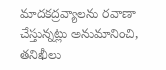మాదకద్రవ్యాలను రవాణా చేస్తున్నట్లు అనుమానించి, తనిఖీలు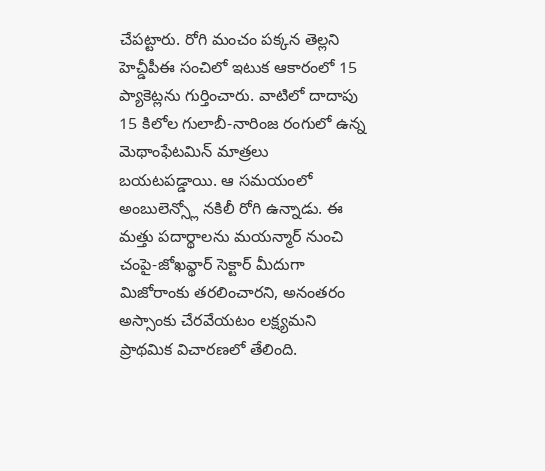చేపట్టారు. రోగి మంచం పక్కన తెల్లని హెచ్డీపీఈ సంచిలో ఇటుక ఆకారంలో 15 ప్యాకెట్లను గుర్తించారు. వాటిలో దాదాపు 15 కిలోల గులాబీ-నారింజ రంగులో ఉన్న మెథాంఫేటమిన్ మాత్రలు బయటపడ్డాయి. ఆ సమయంలో అంబులెన్స్లో నకిలీ రోగి ఉన్నాడు. ఈ మత్తు పదార్థాలను మయన్మార్ నుంచి చంపై-జోఖవ్థార్ సెక్టార్ మీదుగా మిజోరాంకు తరలించారని, అనంతరం అస్సాంకు చేరవేయటం లక్ష్యమని ప్రాథమిక విచారణలో తేలింది.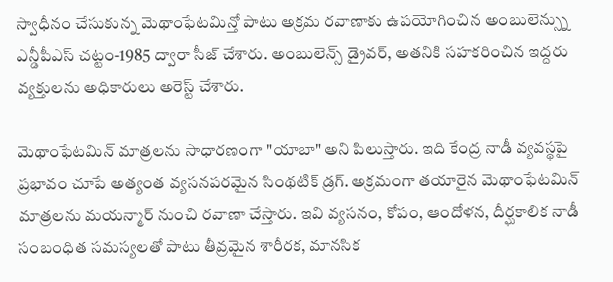స్వాధీనం చేసుకున్న మెథాంఫేటమిన్తో పాటు అక్రమ రవాణాకు ఉపయోగించిన అంబులెన్స్ను ఎన్డీపీఎస్ చట్టం-1985 ద్వారా సీజ్ చేశారు. అంబులెన్స్ డ్రైవర్, అతనికి సహకరించిన ఇద్దరు వ్యక్తులను అధికారులు అరెస్ట్ చేశారు.

మెథాంఫేటమిన్ మాత్రలను సాధారణంగా "యాబా" అని పిలుస్తారు. ఇది కేంద్ర నాడీ వ్యవస్థపై ప్రభావం చూపే అత్యంత వ్యసనపరమైన సింథటిక్ డ్రగ్. అక్రమంగా తయారైన మెథాంఫేటమిన్ మాత్రలను మయన్మార్ నుంచి రవాణా చేస్తారు. ఇవి వ్యసనం, కోపం, ఆందోళన, దీర్ఘకాలిక నాడీ సంబంధిత సమస్యలతో పాటు తీవ్రమైన శారీరక, మానసిక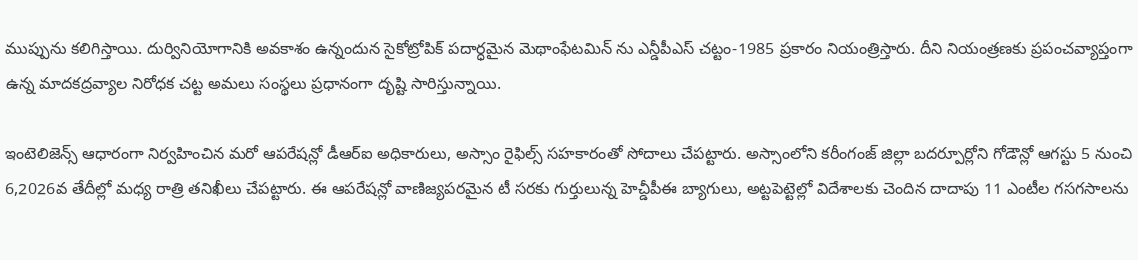ముప్పును కలిగిస్తాయి. దుర్వినియోగానికి అవకాశం ఉన్నందున సైకోట్రోపిక్ పదార్ధమైన మెథాంఫేటమిన్ ను ఎన్డీపీఎస్ చట్టం-1985 ప్రకారం నియంత్రిస్తారు. దీని నియంత్రణకు ప్రపంచవ్యాప్తంగా ఉన్న మాదకద్రవ్యాల నిరోధక చట్ట అమలు సంస్థలు ప్రధానంగా దృష్టి సారిస్తున్నాయి.

ఇంటెలిజెన్స్ ఆధారంగా నిర్వహించిన మరో ఆపరేషన్లో డీఆర్ఐ అధికారులు, అస్సాం రైఫిల్స్ సహకారంతో సోదాలు చేపట్టారు. అస్సాంలోని కరీంగంజ్ జిల్లా బదర్పూర్లోని గోడౌన్లో ఆగస్టు 5 నుంచి 6,2026వ తేదీల్లో మధ్య రాత్రి తనిఖీలు చేపట్టారు. ఈ ఆపరేషన్లో వాణిజ్యపరమైన టీ సరకు గుర్తులున్న హెచ్డీపీఈ బ్యాగులు, అట్టపెట్టెల్లో విదేశాలకు చెందిన దాదాపు 11 ఎంటీల గసగసాలను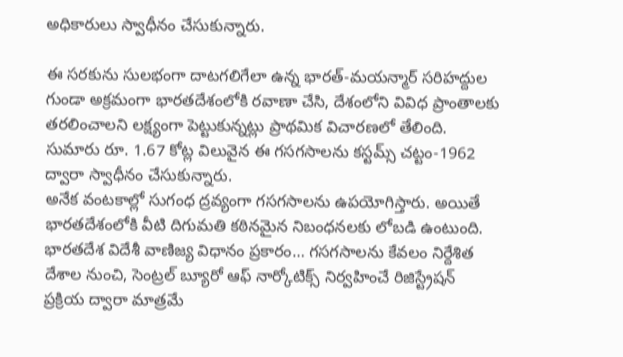అధికారులు స్వాధీనం చేసుకున్నారు.

ఈ సరకును సులభంగా దాటగలిగేలా ఉన్న భారత్-మయన్మార్ సరిహద్దుల గుండా అక్రమంగా భారతదేశంలోకి రవాణా చేసి, దేశంలోని వివిధ ప్రాంతాలకు తరలించాలని లక్ష్యంగా పెట్టుకున్నట్లు ప్రాథమిక విచారణలో తేలింది. సుమారు రూ. 1.67 కోట్ల విలువైన ఈ గసగసాలను కస్టమ్స్ చట్టం-1962 ద్వారా స్వాధీనం చేసుకున్నారు.
అనేక వంటకాల్లో సుగంధ ద్రవ్యంగా గసగసాలను ఉపయోగిస్తారు. అయితే భారతదేశంలోకి వీటి దిగుమతి కఠినమైన నిబంధనలకు లోబడి ఉంటుంది. భారతదేశ విదేశీ వాణిజ్య విధానం ప్రకారం… గసగసాలను కేవలం నిర్దేశిత దేశాల నుంచి, సెంట్రల్ బ్యూరో ఆఫ్ నార్కోటిక్స్ నిర్వహించే రిజిస్ట్రేషన్ ప్రక్రియ ద్వారా మాత్రమే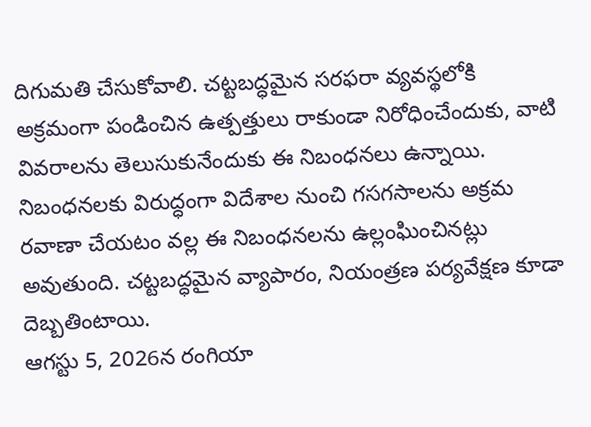దిగుమతి చేసుకోవాలి. చట్టబద్ధమైన సరఫరా వ్యవస్థలోకి అక్రమంగా పండించిన ఉత్పత్తులు రాకుండా నిరోధించేందుకు, వాటి వివరాలను తెలుసుకునేందుకు ఈ నిబంధనలు ఉన్నాయి. నిబంధనలకు విరుద్ధంగా విదేశాల నుంచి గసగసాలను అక్రమ రవాణా చేయటం వల్ల ఈ నిబంధనలను ఉల్లంఘించినట్లు అవుతుంది. చట్టబద్ధమైన వ్యాపారం, నియంత్రణ పర్యవేక్షణ కూడా దెబ్బతింటాయి.
ఆగస్టు 5, 2026న రంగియా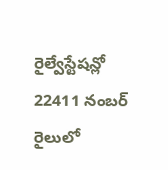రైల్వేస్టేషన్లో 22411 నంబర్ రైలులో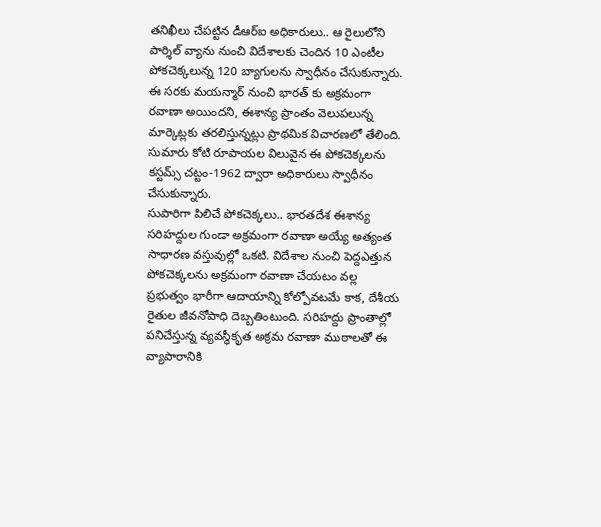తనిఖీలు చేపట్టిన డీఆర్ఐ అధికారులు.. ఆ రైలులోని పార్శిల్ వ్యాను నుంచి విదేశాలకు చెందిన 10 ఎంటీల పోకచెక్కలున్న 120 బ్యాగులను స్వాధీనం చేసుకున్నారు. ఈ సరకు మయన్మార్ నుంచి భారత్ కు అక్రమంగా రవాణా అయిందని, ఈశాన్య ప్రాంతం వెలుపలున్న మార్కెట్లకు తరలిస్తున్నట్లు ప్రాథమిక విచారణలో తేలింది. సుమారు కోటి రూపాయల విలువైన ఈ పోకచెక్కలను కస్టమ్స్ చట్టం-1962 ద్వారా అధికారులు స్వాధీనం చేసుకున్నారు.
సుపారిగా పిలిచే పోకచెక్కలు.. భారతదేశ ఈశాన్య సరిహద్దుల గుండా అక్రమంగా రవాణా అయ్యే అత్యంత సాధారణ వస్తువుల్లో ఒకటి. విదేశాల నుంచి పెద్దఎత్తున పోకచెక్కలను అక్రమంగా రవాణా చేయటం వల్ల ప్రభుత్వం భారీగా ఆదాయాన్ని కోల్పోవటమే కాక, దేశీయ రైతుల జీవనోపాధి దెబ్బతింటుంది. సరిహద్దు ప్రాంతాల్లో పనిచేస్తున్న వ్యవస్థీకృత అక్రమ రవాణా ముఠాలతో ఈ వ్యాపారానికి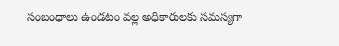సంబంధాలు ఉండటం వల్ల అధికారులకు సమస్యగా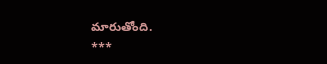మారుతోంది.
***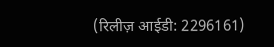(रिलीज़ आईडी: 2296161)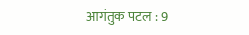आगंतुक पटल : 9